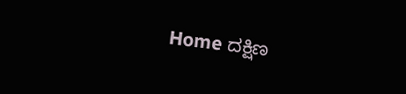Home ದಕ್ಷಿಣ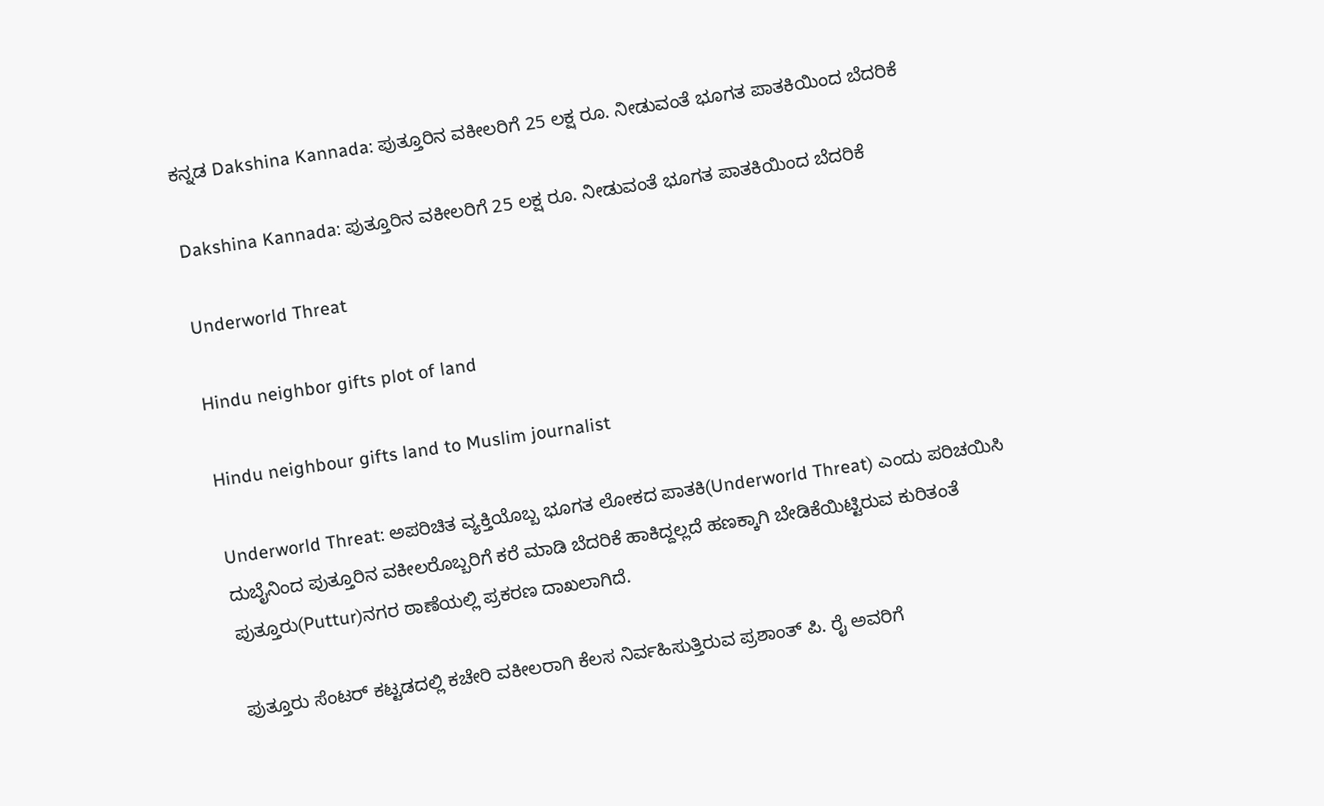ಕನ್ನಡ Dakshina Kannada: ಪುತ್ತೂರಿನ ವಕೀಲರಿಗೆ 25 ಲಕ್ಷ ರೂ. ನೀಡುವಂತೆ ಭೂಗತ ಪಾತಕಿಯಿಂದ ಬೆದರಿಕೆ

Dakshina Kannada: ಪುತ್ತೂರಿನ ವಕೀಲರಿಗೆ 25 ಲಕ್ಷ ರೂ. ನೀಡುವಂತೆ ಭೂಗತ ಪಾತಕಿಯಿಂದ ಬೆದರಿಕೆ

Underworld Threat

Hindu neighbor gifts plot of land

Hindu neighbour gifts land to Muslim journalist

Underworld Threat: ಅಪರಿಚಿತ ವ್ಯಕ್ತಿಯೊಬ್ಬ ಭೂಗತ ಲೋಕದ ಪಾತಕಿ(Underworld Threat) ಎಂದು ಪರಿಚಯಿಸಿ ದುಬೈನಿಂದ ಪುತ್ತೂರಿನ ವಕೀಲರೊಬ್ಬರಿಗೆ ಕರೆ ಮಾಡಿ ಬೆದರಿಕೆ ಹಾಕಿದ್ದಲ್ಲದೆ ಹಣಕ್ಕಾಗಿ ಬೇಡಿಕೆಯಿಟ್ಟಿರುವ ಕುರಿತಂತೆ ಪುತ್ತೂರು(Puttur)ನಗರ ಠಾಣೆಯಲ್ಲಿ ಪ್ರಕರಣ ದಾಖಲಾಗಿದೆ.

ಪುತ್ತೂರು ಸೆಂಟರ್ ಕಟ್ಟಡದಲ್ಲಿ ಕಚೇರಿ ವಕೀಲರಾಗಿ ಕೆಲಸ ನಿರ್ವಹಿಸುತ್ತಿರುವ ಪ್ರಶಾಂತ್ ಪಿ. ರೈ ಅವರಿಗೆ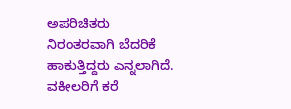ಅಪರಿಚಿತರು ನಿರಂತರವಾಗಿ ಬೆದರಿಕೆ ಹಾಕುತ್ತಿದ್ದರು ಎನ್ನಲಾಗಿದೆ. ವಕೀಲರಿಗೆ ಕರೆ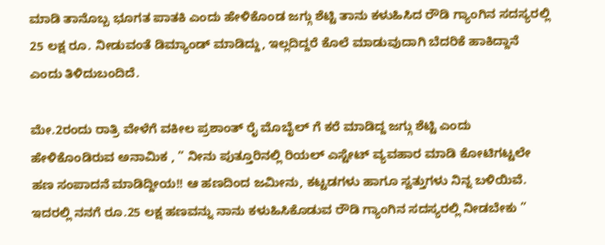ಮಾಡಿ ತಾನೊಬ್ಬ ಭೂಗತ ಪಾತಕಿ ಎಂದು ಹೇಳಿಕೊಂಡ ಜಗ್ಗು ಶೆಟ್ಟಿ ತಾನು ಕಳುಹಿಸಿದ ರೌಡಿ ಗ್ಯಾಂಗಿನ ಸದಸ್ಯರಲ್ಲಿ 25 ಲಕ್ಷ ರೂ. ನೀಡುವಂತೆ ಡಿಮ್ಯಾಂಡ್ ಮಾಡಿದ್ದು, ಇಲ್ಲದಿದ್ದರೆ ಕೊಲೆ ಮಾಡುವುದಾಗಿ ಬೆದರಿಕೆ ಹಾಕಿದ್ದಾನೆ ಎಂದು ತಿಳಿದುಬಂದಿದೆ.

ಮೇ.2ರಂದು ರಾತ್ರಿ ವೇಳೆಗೆ ವಕೀಲ ಪ್ರಶಾಂತ್ ರೈ ಮೊಬೈಲ್ ಗೆ ಕರೆ ಮಾಡಿದ್ದ ಜಗ್ಗು ಶೆಟ್ಟಿ ಎಂದು ಹೇಳಿಕೊಂಡಿರುವ ಅನಾಮಿಕ , ” ನೀನು ಪುತ್ತೂರಿನಲ್ಲಿ ರಿಯಲ್ ಎಸ್ಟೇಟ್ ವ್ಯವಹಾರ ಮಾಡಿ ಕೋಟಿಗಟ್ಟಲೇ ಹಣ ಸಂಪಾದನೆ ಮಾಡಿದ್ದೀಯ!! ಆ ಹಣದಿಂದ ಜಮೀನು, ಕಟ್ಟಡಗಳು ಹಾಗೂ ಸ್ವತ್ತುಗಳು ನಿನ್ನ ಬಳಿಯಿವೆ. ಇದರಲ್ಲಿ ನನಗೆ ರೂ.25 ಲಕ್ಷ ಹಣವನ್ನು ನಾನು ಕಳುಹಿಸಿಕೊಡುವ ರೌಡಿ ಗ್ಯಾಂಗಿನ ಸದಸ್ಯರಲ್ಲಿ ನೀಡಬೇಕು ”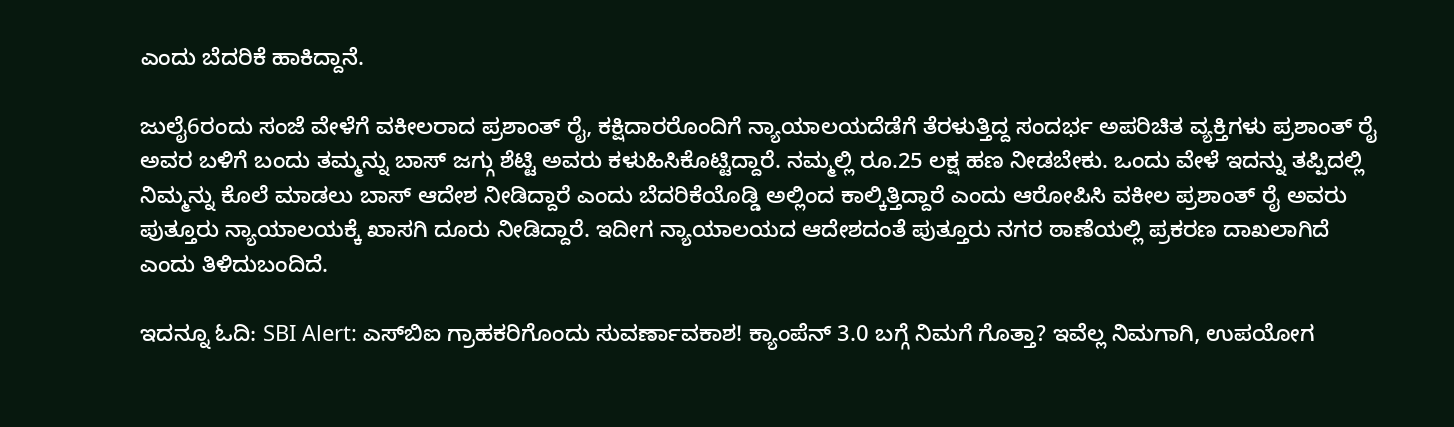ಎಂದು ಬೆದರಿಕೆ ಹಾಕಿದ್ದಾನೆ.

ಜುಲೈ6ರಂದು ಸಂಜೆ ವೇಳೆಗೆ ವಕೀಲರಾದ ಪ್ರಶಾಂತ್ ರೈ, ಕಕ್ಷಿದಾರರೊಂದಿಗೆ ನ್ಯಾಯಾಲಯದೆಡೆಗೆ ತೆರಳುತ್ತಿದ್ದ ಸಂದರ್ಭ ಅಪರಿಚಿತ ವ್ಯಕ್ತಿಗಳು ಪ್ರಶಾಂತ್ ರೈ ಅವರ ಬಳಿಗೆ ಬಂದು ತಮ್ಮನ್ನು ಬಾಸ್ ಜಗ್ಗು ಶೆಟ್ಟಿ ಅವರು ಕಳುಹಿಸಿಕೊಟ್ಟಿದ್ದಾರೆ. ನಮ್ಮಲ್ಲಿ ರೂ.25 ಲಕ್ಷ ಹಣ ನೀಡಬೇಕು. ಒಂದು ವೇಳೆ ಇದನ್ನು ತಪ್ಪಿದಲ್ಲಿ ನಿಮ್ಮನ್ನು ಕೊಲೆ ಮಾಡಲು ಬಾಸ್ ಆದೇಶ ನೀಡಿದ್ದಾರೆ ಎಂದು ಬೆದರಿಕೆಯೊಡ್ಡಿ ಅಲ್ಲಿಂದ ಕಾಲ್ಕಿತ್ತಿದ್ದಾರೆ ಎಂದು ಆರೋಪಿಸಿ ವಕೀಲ ಪ್ರಶಾಂತ್ ರೈ ಅವರು ಪುತ್ತೂರು ನ್ಯಾಯಾಲಯಕ್ಕೆ ಖಾಸಗಿ ದೂರು ನೀಡಿದ್ದಾರೆ. ಇದೀಗ ನ್ಯಾಯಾಲಯದ ಆದೇಶದಂತೆ ಪುತ್ತೂರು ನಗರ ಠಾಣೆಯಲ್ಲಿ ಪ್ರಕರಣ ದಾಖಲಾಗಿದೆ ಎಂದು ತಿಳಿದುಬಂದಿದೆ.

ಇದನ್ನೂ ಓದಿ: SBI Alert: ಎಸ್‌ಬಿಐ ಗ್ರಾಹಕರಿಗೊಂದು ಸುವರ್ಣಾವಕಾಶ! ಕ್ಯಾಂಪೆನ್‌ 3.0 ಬಗ್ಗೆ ನಿಮಗೆ ಗೊತ್ತಾ? ಇವೆಲ್ಲ ನಿಮಗಾಗಿ, ಉಪಯೋಗ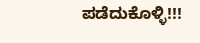ಪಡೆದುಕೊಳ್ಳಿ!!!